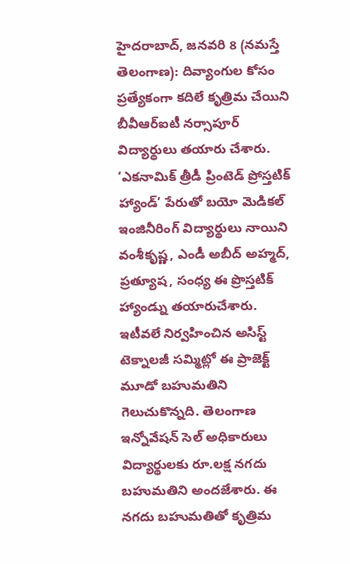హైదరాబాద్, జనవరి 8 (నమస్తే తెలంగాణ): దివ్యాంగుల కోసం ప్రత్యేకంగా కదిలే కృత్రిమ చేయిని బీవీఆర్ఐటీ నర్సాపూర్ విద్యార్థులు తయారు చేశారు. ‘ఎకనామిక్ త్రీడీ ప్రింటెడ్ ప్రోస్తటిక్ హ్యాండ్’ పేరుతో బయో మెడికల్ ఇంజినీరింగ్ విద్యార్థులు నాయిని వంశీకృష్ణ, ఎండీ అబీద్ అహ్మద్, ప్రత్యూష, సంధ్య ఈ ప్రొస్తటిక్ హ్యాండ్ను తయారుచేశారు. ఇటీవలే నిర్వహించిన అసిస్ట్ టెక్నాలజీ సమ్మిట్లో ఈ ప్రాజెక్ట్ మూడో బహుమతిని గెలుచుకొన్నది. తెలంగాణ ఇన్నోవేషన్ సెల్ అధికారులు విద్యార్థులకు రూ.లక్ష నగదు బహుమతిని అందజేశారు. ఈ నగదు బహుమతితో కృత్రిమ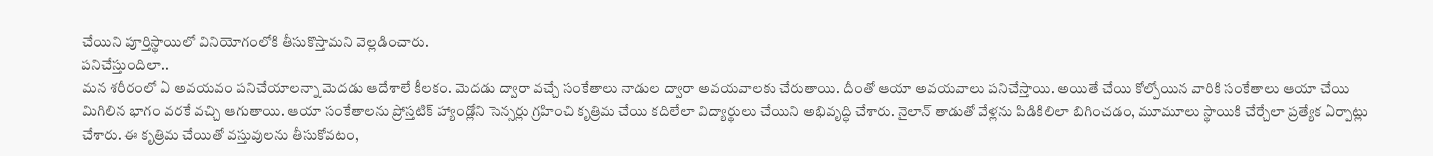చేయిని పూర్తిస్థాయిలో వినియోగంలోకి తీసుకొస్తామని వెల్లడించారు.
పనిచేస్తుందిలా..
మన శరీరంలో ఏ అవయవం పనిచేయాలన్నా మెదడు ఆదేశాలే కీలకం. మెదడు ద్వారా వచ్చే సంకేతాలు నాడుల ద్వారా అవయవాలకు చేరుతాయి. దీంతో ఆయా అవయవాలు పనిచేస్తాయి. అయితే చేయి కోల్పోయిన వారికి సంకేతాలు ఆయా చేయి మిగిలిన భాగం వరకే వచ్చి ఆగుతాయి. ఆయా సంకేతాలను ప్రోస్తటిక్ హ్యాండ్లోని సెన్సర్లు గ్రహించి కృత్రిమ చేయి కదిలేలా విద్యార్థులు చేయిని అభివృద్ధి చేశారు. నైలాన్ తాడుతో వేళ్లను పిడికిలిలా బిగించడం, మూమూలు స్థాయికి చేర్చేలా ప్రత్యేక ఏర్పాట్లు చేశారు. ఈ కృత్రిమ చేయితో వస్తువులను తీసుకోవటం,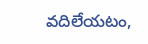వదిలేయటం,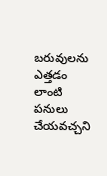బరువులను ఎత్తడం లాంటి పనులు చేయవచ్చని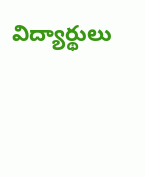విద్యార్థులు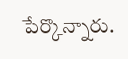పేర్కొన్నారు.